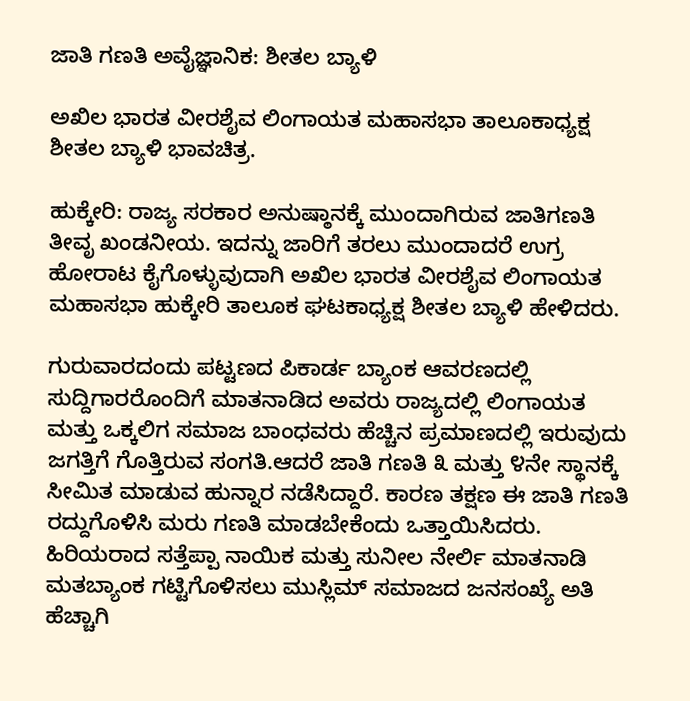ಜಾತಿ ಗಣತಿ ಅವೈಜ್ಞಾನಿಕ: ಶೀತಲ ಬ್ಯಾಳಿ

ಅಖಿಲ ಭಾರತ ವೀರಶೈವ ಲಿಂಗಾಯತ ಮಹಾಸಭಾ ತಾಲೂಕಾಧ್ಯಕ್ಷ ಶೀತಲ ಬ್ಯಾಳಿ ಭಾವಚಿತ್ರ.

ಹುಕ್ಕೇರಿ: ರಾಜ್ಯ ಸರಕಾರ ಅನುಷ್ಠಾನಕ್ಕೆ ಮುಂದಾಗಿರುವ ಜಾತಿಗಣತಿ ತೀವೃ ಖಂಡನೀಯ. ಇದನ್ನು ಜಾರಿಗೆ ತರಲು ಮುಂದಾದರೆ ಉಗ್ರ ಹೋರಾಟ ಕೈಗೊಳ್ಳುವುದಾಗಿ ಅಖಿಲ ಭಾರತ ವೀರಶೈವ ಲಿಂಗಾಯತ ಮಹಾಸಭಾ ಹುಕ್ಕೇರಿ ತಾಲೂಕ ಘಟಕಾಧ್ಯಕ್ಷ ಶೀತಲ ಬ್ಯಾಳಿ ಹೇಳಿದರು.

ಗುರುವಾರದಂದು ಪಟ್ಟಣದ ಪಿಕಾರ್ಡ ಬ್ಯಾಂಕ ಆವರಣದಲ್ಲಿ ಸುದ್ದಿಗಾರರೊಂದಿಗೆ ಮಾತನಾಡಿದ ಅವರು ರಾಜ್ಯದಲ್ಲಿ ಲಿಂಗಾಯತ ಮತ್ತು ಒಕ್ಕಲಿಗ ಸಮಾಜ ಬಾಂಧವರು ಹೆಚ್ಚಿನ ಪ್ರಮಾಣದಲ್ಲಿ ಇರುವುದು ಜಗತ್ತಿಗೆ ಗೊತ್ತಿರುವ ಸಂಗತಿ.ಆದರೆ ಜಾತಿ ಗಣತಿ ೩ ಮತ್ತು ೪ನೇ ಸ್ಥಾನಕ್ಕೆ ಸೀಮಿತ ಮಾಡುವ ಹುನ್ನಾರ ನಡೆಸಿದ್ದಾರೆ. ಕಾರಣ ತಕ್ಷಣ ಈ ಜಾತಿ ಗಣತಿ ರದ್ದುಗೊಳಿಸಿ ಮರು ಗಣತಿ ಮಾಡಬೇಕೆಂದು ಒತ್ತಾಯಿಸಿದರು. ಹಿರಿಯರಾದ ಸತ್ತೆಪ್ಪಾ ನಾಯಿಕ ಮತ್ತು ಸುನೀಲ ನೇರ್ಲಿ ಮಾತನಾಡಿ ಮತಬ್ಯಾಂಕ ಗಟ್ಟಿಗೊಳಿಸಲು ಮುಸ್ಲಿಮ್ ಸಮಾಜದ ಜನಸಂಖ್ಯೆ ಅತಿ ಹೆಚ್ಚಾಗಿ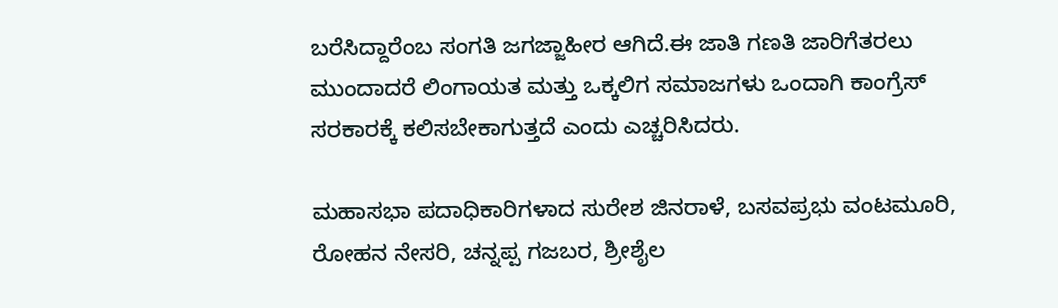ಬರೆಸಿದ್ದಾರೆಂಬ ಸಂಗತಿ ಜಗಜ್ಜಾಹೀರ ಆಗಿದೆ.ಈ ಜಾತಿ ಗಣತಿ ಜಾರಿಗೆತರಲು ಮುಂದಾದರೆ ಲಿಂಗಾಯತ ಮತ್ತು ಒಕ್ಕಲಿಗ ಸಮಾಜಗಳು ಒಂದಾಗಿ ಕಾಂಗ್ರೆಸ್ ಸರಕಾರಕ್ಕೆ ಕಲಿಸಬೇಕಾಗುತ್ತದೆ ಎಂದು ಎಚ್ಚರಿಸಿದರು.

ಮಹಾಸಭಾ ಪದಾಧಿಕಾರಿಗಳಾದ ಸುರೇಶ ಜಿನರಾಳೆ, ಬಸವಪ್ರಭು ವಂಟಮೂರಿ, ರೋಹನ ನೇಸರಿ, ಚನ್ನಪ್ಪ ಗಜಬರ, ಶ್ರೀಶೈಲ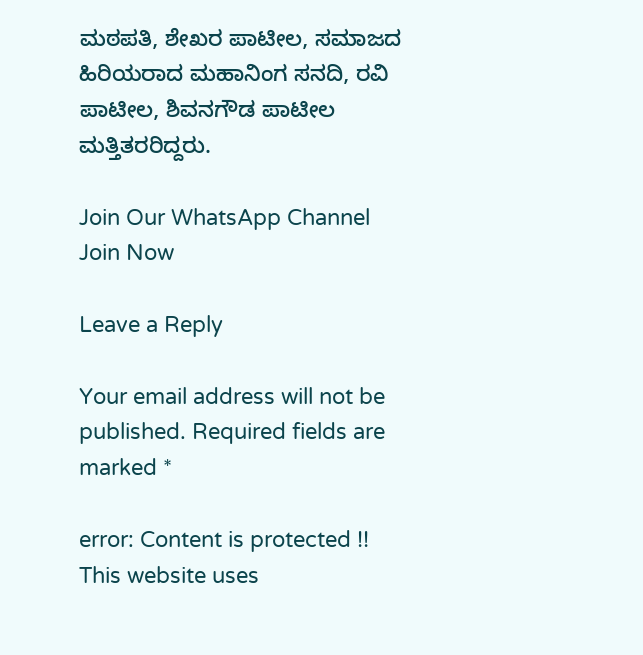ಮಠಪತಿ, ಶೇಖರ ಪಾಟೀಲ, ಸಮಾಜದ ಹಿರಿಯರಾದ ಮಹಾನಿಂಗ ಸನದಿ, ರವಿ ಪಾಟೀಲ, ಶಿವನಗೌಡ ಪಾಟೀಲ ಮತ್ತಿತರರಿದ್ದರು.

Join Our WhatsApp Channel
Join Now

Leave a Reply

Your email address will not be published. Required fields are marked *

error: Content is protected !!
This website uses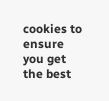cookies to ensure you get the best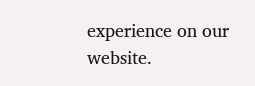experience on our website.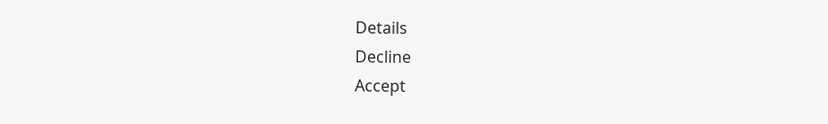Details
Decline
Accept